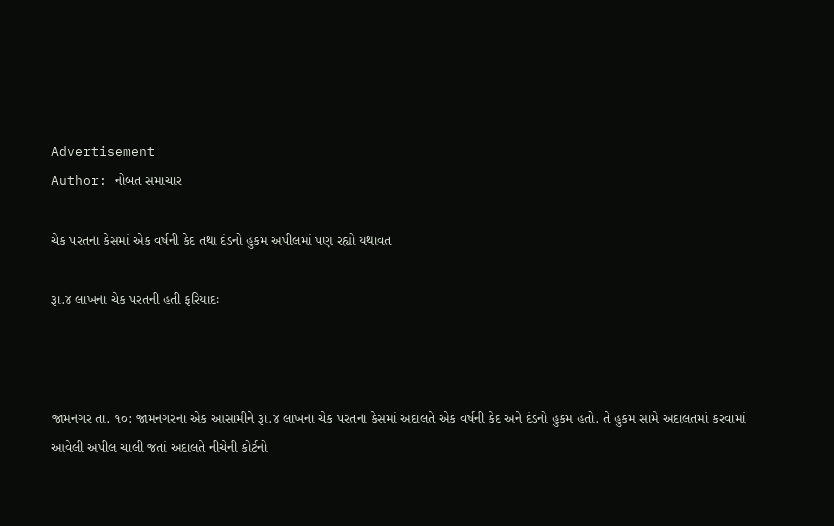Advertisement
Author: નોબત સમાચાર

ચેક પરતના કેસમાં એક વર્ષની કેદ તથા દંડનો હુકમ અપીલમાં પણ રહ્યો યથાવત

રૂા.૪ લાખના ચેક પરતની હતી ફરિયાદઃ



જામનગર તા. ૧૦: જામનગરના એક આસામીને રૂા.૪ લાખના ચેક પરતના કેસમાં અદાલતે એક વર્ષની કેદ અને દંડનો હુકમ હતો. તે હુકમ સામે અદાલતમાં કરવામાં આવેલી અપીલ ચાલી જતાં અદાલતે નીચેની કોર્ટનો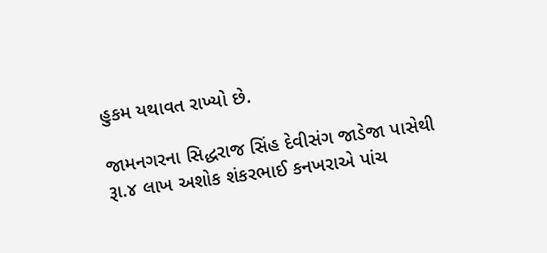હુકમ યથાવત રાખ્યો છે.

જામનગરના સિદ્ધરાજ સિંહ દેવીસંગ જાડેજા પાસેથી રૂા.૪ લાખ અશોક શંકરભાઈ કનખરાએ પાંચ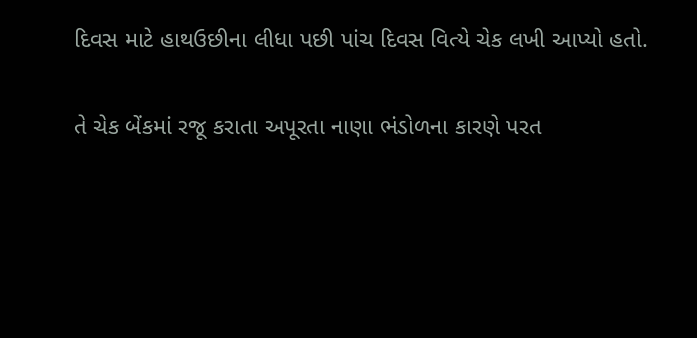દિવસ માટે હાથઉછીના લીધા પછી પાંચ દિવસ વિત્યે ચેક લખી આપ્યો હતો.

તે ચેક બેંકમાં રજૂ કરાતા અપૂરતા નાણા ભંડોળના કારણે પરત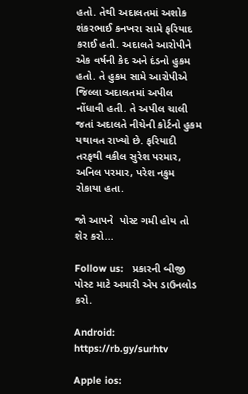હતો. તેથી અદાલતમાં અશોક શંકરભાઈ કનખરા સામે ફરિયાદ કરાઈ હતી. અદાલતે આરોપીને એક વર્ષની કેદ અને દંડનો હુકમ હતો. તે હુકમ સામે આરોપીએ જિલ્લા અદાલતમાં અપીલ નોંધાવી હતી. તે અપીલ ચાલી જતાં અદાલતે નીચેની કોર્ટનો હુકમ યથાવત રાખ્યો છે. ફરિયાદી તરફથી વકીલ સુરેશ પરમાર, અનિલ પરમાર, પરેશ નકુમ રોકાયા હતા.

જો આપને  પોસ્ટ ગમી હોય તો શેર કરો...

Follow us:   પ્રકારની બીજી પોસ્ટ માટે અમારી એપ ડાઉનલોડ કરો.

Android: https://rb.gy/surhtv

Apple ios: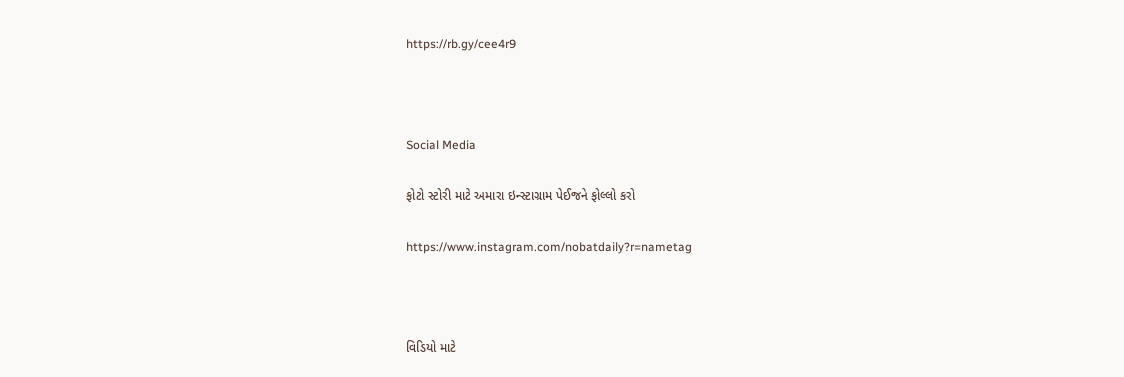https://rb.gy/cee4r9



Social Media

ફોટો સ્ટોરી માટે અમારા ઇન્સ્ટાગ્રામ પેઈજને ફોલ્લો કરો

https://www.instagram.com/nobatdaily?r=nametag



વિડિયો માટે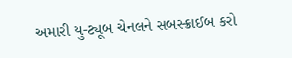અમારી યુ-ટ્યૂબ ચેનલને સબસ્ક્રાઈબ કરો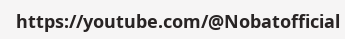https://youtube.com/@Nobatofficial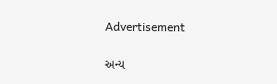Advertisement

અન્ય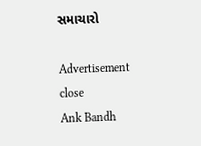સમાચારો

Advertisement
close
Ank Bandh